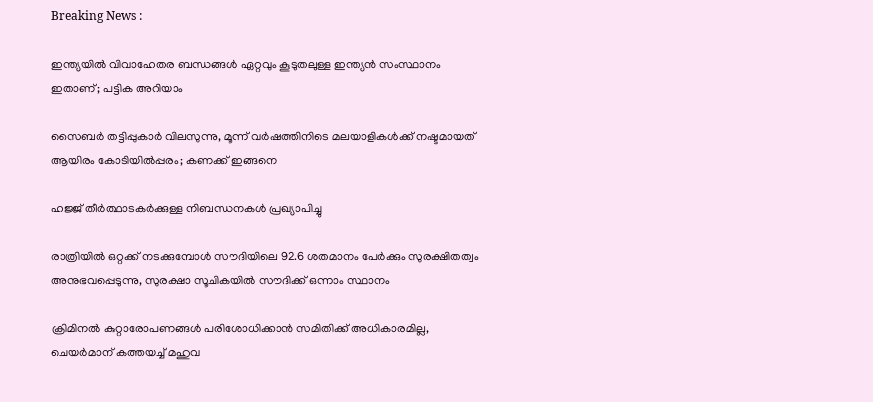Breaking News :

ഇന്ത്യയില്‍ വിവാഹേതര ബന്ധങ്ങള്‍ ഏറ്റവും കൂടുതലുള്ള ഇന്ത്യന്‍ സംസ്ഥാനം ഇതാണ്; പട്ടിക അറിയാം

സൈബര്‍ തട്ടിപ്പുകാര്‍ വിലസുന്നു, മൂന്ന് വര്‍ഷത്തിനിടെ മലയാളികള്‍ക്ക് നഷ്ടമായത് ആയിരം കോടിയില്‍പ്പരം; കണക്ക് ഇങ്ങനെ

ഹജ്ജ് തീർത്ഥാടകർക്കുള്ള നിബന്ധനകൾ പ്രഖ്യാപിച്ചു

രാത്രിയിൽ ഒറ്റക്ക് നടക്കുമ്പോൾ സൗദിയിലെ 92.6 ശതമാനം പേർക്കും സുരക്ഷിതത്വം അനുഭവപ്പെടുന്നു, സുരക്ഷാ സൂചികയിൽ സൗദിക്ക് ഒന്നാം സ്ഥാനം

ക്രിമിനല്‍ കുറ്റാരോപണങ്ങള്‍ പരിശോധിക്കാന്‍ സമിതിക്ക്‌ അധികാരമില്ല, ചെയര്‍മാന്‌ കത്തയച്ച് മഹുവ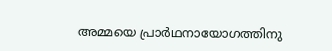അമ്മയെ പ്രാര്‍ഥനായോഗത്തിനു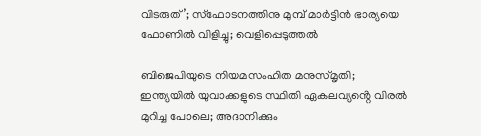വിടരുത്’; സ്‌ഫോടനത്തിനു മുമ്പ് മാര്‍ട്ടിന്‍ ഭാര്യയെ ഫോണില്‍ വിളിച്ചു; വെളിപ്പെടുത്തല്‍

ബിജെപിയുടെ നിയമസംഹിത മനുസ്‌മൃതി; ഇന്ത്യയിൽ യുവാക്കളുടെ സ്ഥിതി ഏകലവ്യൻ്റെ വിരൽ മുറിച്ച പോലെ; അദാനിക്കും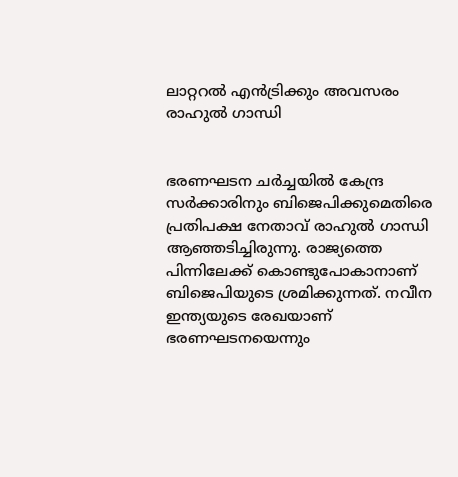ലാറ്ററൽ എൻട്രിക്കും അവസരം രാഹുൽ ഗാന്ധി


ഭരണഘടന ചര്‍ച്ചയില്‍ കേന്ദ്ര സര്‍ക്കാരിനും ബിജെപിക്കുമെതിരെ പ്രതിപക്ഷ നേതാവ് രാഹുല്‍ ഗാന്ധി ആഞ്ഞടിച്ചിരുന്നു. രാജ്യത്തെ പിന്നിലേക്ക് കൊണ്ടുപോകാനാണ് ബിജെപിയുടെ ശ്രമിക്കുന്നത്. നവീന ഇന്ത്യയുടെ രേഖയാണ് ഭരണഘടനയെന്നും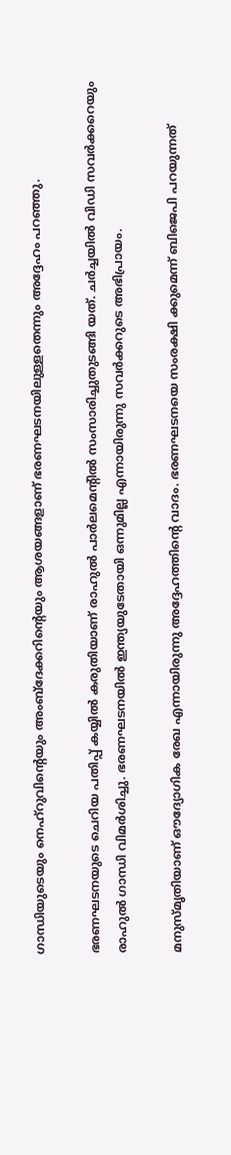ഗാന്ധിയുടെയും നെഹ്റുവിന്‍റെയും അംബ്ദേക്കറിന്‍റെയും ആശയങ്ങളാണ് ഭരണഘടനയിലുള്ളതെന്നും അദ്ദേഹം പറഞ്ഞു.

ഭരണഘടനയുടെ ചെറിയ പതിപ്പ് കയ്യില്‍ കരുതിയാണ് രാഹുല്‍ പാര്‍ലമെന്‍റില്‍ സംസാരിച്ചുതുടങ്ങി യത്. ചര്‍ച്ചയില്‍ വിഡി സവര്‍ക്കറെയും രാഹുല്‍ ഗാന്ധി വിമര്‍ശിച്ചു. ഭരണഘടനയില്‍ ഇന്ത്യയുടേതായി ഒന്നുമില്ല എന്നായിരുന്നു സവര്‍ക്കറുടെ അഭിപ്രായം.

മനുസ്‌മൃതിയാണ് ഔദ്യോഗിക രേഖ എന്നായിരുന്നു അദ്ദേഹത്തിന്‍റെ വാദം. ഭരണഘടനയെ സംരക്ഷി ക്കുമെന്ന് ബിജെപി പറയുന്നത്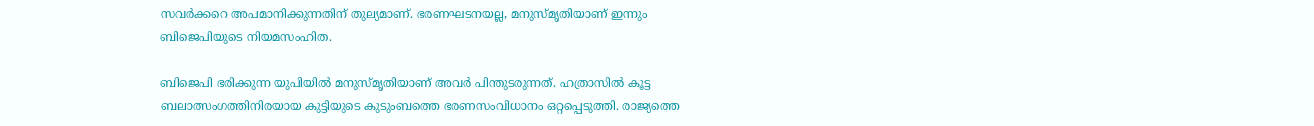സവര്‍ക്കറെ അപമാനിക്കുന്നതിന് തുല്യമാണ്. ഭരണഘടനയല്ല, മനുസ്‌മൃതിയാണ് ഇന്നും ബിജെപിയുടെ നിയമസംഹിത.

ബിജെപി ഭരിക്കുന്ന യുപിയില്‍ മനുസ്‌മൃതിയാണ് അവര്‍ പിന്തുടരുന്നത്. ഹത്രാസില്‍ കൂട്ട ബലാത്സംഗത്തിനിരയായ കുട്ടിയുടെ കുടുംബത്തെ ഭരണസംവിധാനം ഒറ്റപ്പെടുത്തി. രാജ്യത്തെ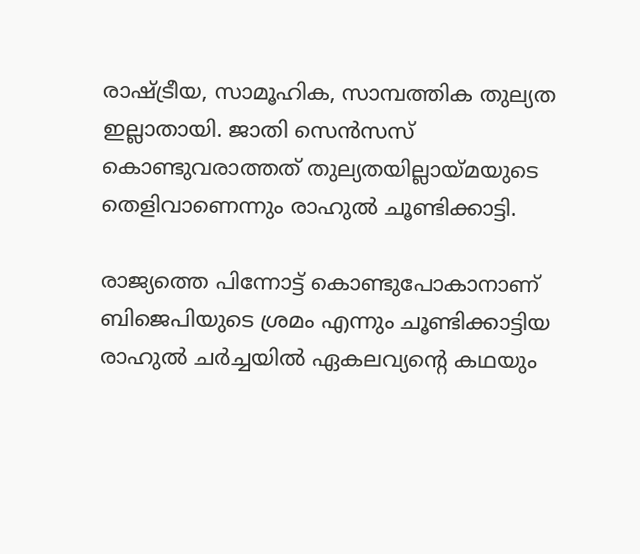രാഷ്ട്രീയ, സാമൂഹിക, സാമ്പത്തിക തുല്യത ഇല്ലാതായി. ജാതി സെൻസസ് കൊണ്ടുവരാത്തത് തുല്യതയില്ലായ്‌മയുടെ തെളിവാണെന്നും രാഹുല്‍ ചൂണ്ടിക്കാട്ടി.

രാജ്യത്തെ പിന്നോട്ട് കൊണ്ടുപോകാനാണ് ബിജെപിയുടെ ശ്രമം എന്നും ചൂണ്ടിക്കാട്ടിയ രാഹുല്‍ ചര്‍ച്ചയില്‍ ഏകലവ്യന്‍റെ കഥയും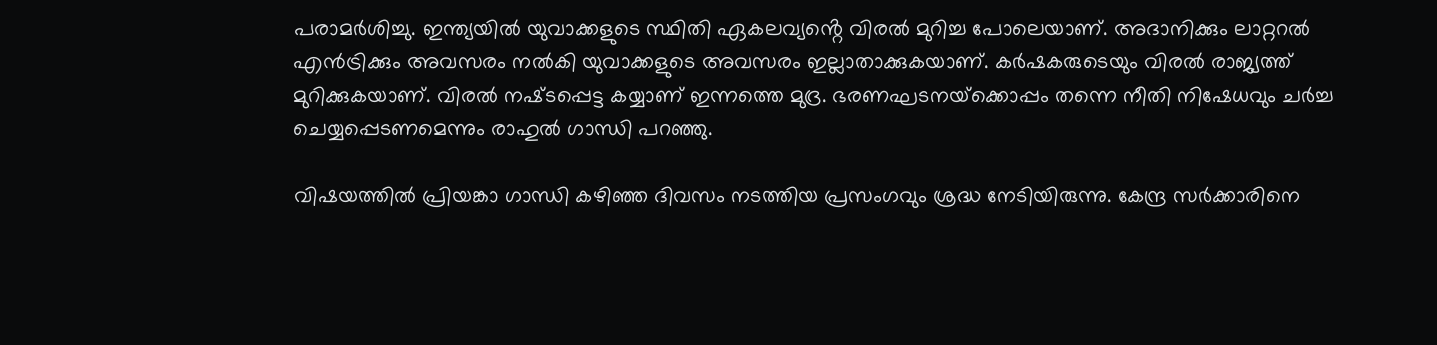പരാമര്‍ശിച്ചു. ഇന്ത്യയില്‍ യുവാക്കളുടെ സ്ഥിതി ഏകലവ്യൻ്റെ വിരൽ മുറിച്ച പോലെയാണ്. അദാനിക്കും ലാറ്ററല്‍ എൻട്രിക്കും അവസരം നല്‍കി യുവാക്കളുടെ അവസരം ഇല്ലാതാക്കുകയാണ്. കര്‍ഷകരുടെയും വിരല്‍ രാജ്യത്ത് മുറിക്കുകയാണ്. വിരല്‍ നഷ്‌ടപ്പെട്ട കയ്യാണ് ഇന്നത്തെ മുദ്ര. ഭരണഘടനയ്‌ക്കൊപ്പം തന്നെ നീതി നിഷേധവും ചര്‍ച്ച ചെയ്യപ്പെടണമെന്നും രാഹുല്‍ ഗാന്ധി പറഞ്ഞു.

വിഷയത്തില്‍ പ്രിയങ്കാ ഗാന്ധി കഴിഞ്ഞ ദിവസം നടത്തിയ പ്രസംഗവും ശ്രദ്ധ നേടിയിരുന്നു. കേന്ദ്ര സര്‍ക്കാരിനെ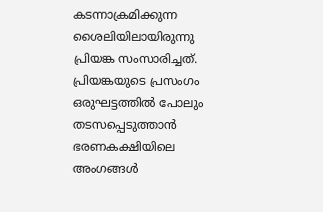കടന്നാക്രമിക്കുന്ന ശൈലിയിലായിരുന്നു പ്രിയങ്ക സംസാരിച്ചത്. പ്രിയങ്കയുടെ പ്രസംഗം ഒരുഘട്ടത്തില്‍ പോലും തടസപ്പെടുത്താൻ ഭരണകക്ഷിയിലെ അംഗങ്ങള്‍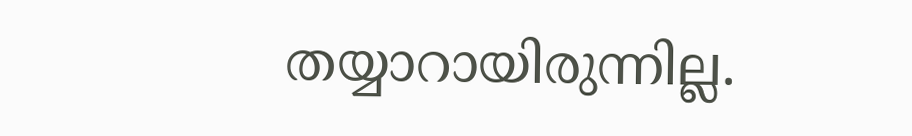തയ്യാറായിരുന്നില്ല.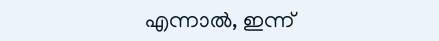എന്നാല്‍, ഇന്ന്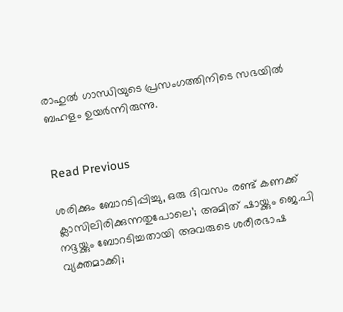രാഹുല്‍ ഗാന്ധിയുടെ പ്രസംഗത്തിനിടെ സഭയില്‍ ബഹളം ഉയര്‍ന്നിരുന്നു.


Read Previous

ശരിക്കും ബോറടിപ്പിച്ചു, ഒരു ദിവസം രണ്ട് കണക്ക് ക്ലാസിലിരിക്കുന്നതുപോലെ’; അമിത് ഷായ്ക്കും ജെ.പി നദ്ദയ്ക്കും ബോറടിച്ചതായി അവരുടെ ശരീരഭാഷ വ്യക്തമാക്കി;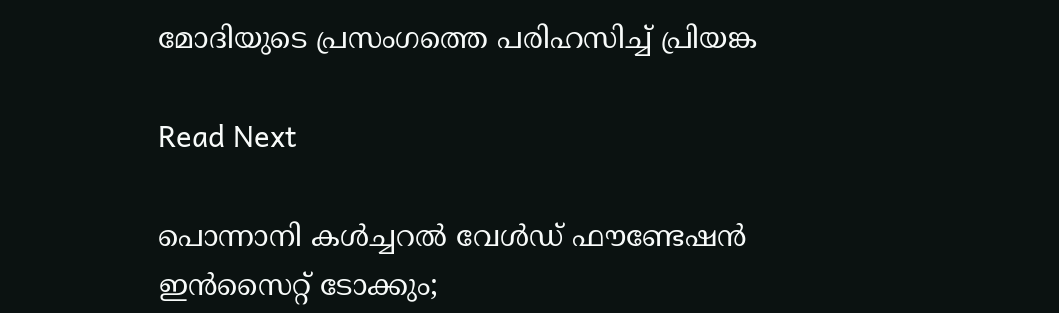മോദിയുടെ പ്രസംഗത്തെ പരിഹസിച്ച് പ്രിയങ്ക

Read Next

പൊന്നാനി കൾച്ചറൽ വേൾഡ് ഫൗണ്ടേഷൻ ഇൻസൈറ്റ് ടോക്കും;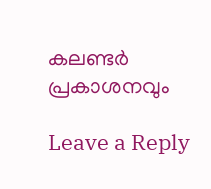കലണ്ടർ പ്രകാശനവും

Leave a Reply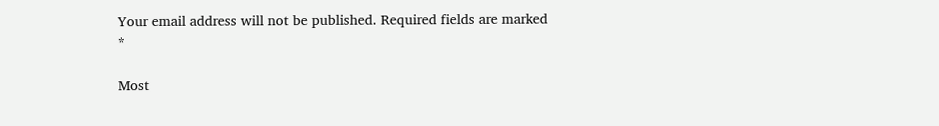Your email address will not be published. Required fields are marked *

Most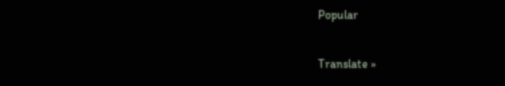Popular

Translate »